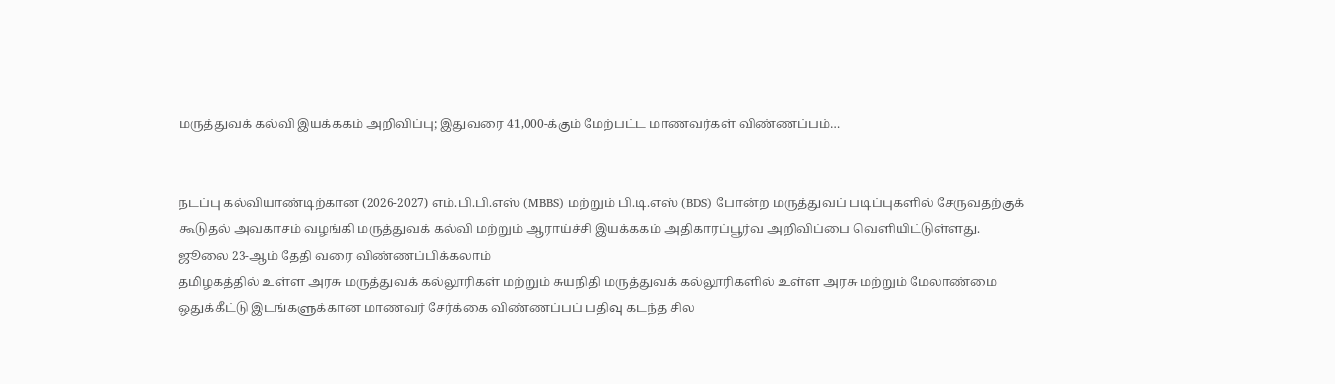மருத்துவக் கல்வி இயக்ககம் அறிவிப்பு; இதுவரை 41,000-க்கும் மேற்பட்ட மாணவர்கள் விண்ணப்பம்…


நடப்பு கல்வியாண்டிற்கான (2026-2027) எம்.பி.பி.எஸ் (MBBS) மற்றும் பி.டி.எஸ் (BDS) போன்ற மருத்துவப் படிப்புகளில் சேருவதற்குக் கூடுதல் அவகாசம் வழங்கி மருத்துவக் கல்வி மற்றும் ஆராய்ச்சி இயக்ககம் அதிகாரப்பூர்வ அறிவிப்பை வெளியிட்டுள்ளது.
ஜூலை 23-ஆம் தேதி வரை விண்ணப்பிக்கலாம்
தமிழகத்தில் உள்ள அரசு மருத்துவக் கல்லூரிகள் மற்றும் சுயநிதி மருத்துவக் கல்லூரிகளில் உள்ள அரசு மற்றும் மேலாண்மை ஒதுக்கீட்டு இடங்களுக்கான மாணவர் சேர்க்கை விண்ணப்பப் பதிவு கடந்த சில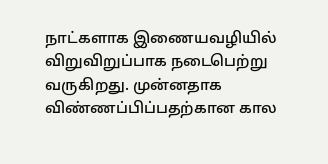நாட்களாக இணையவழியில் விறுவிறுப்பாக நடைபெற்று வருகிறது. முன்னதாக விண்ணப்பிப்பதற்கான கால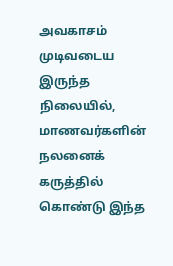அவகாசம் முடிவடைய இருந்த நிலையில், மாணவர்களின் நலனைக் கருத்தில் கொண்டு இந்த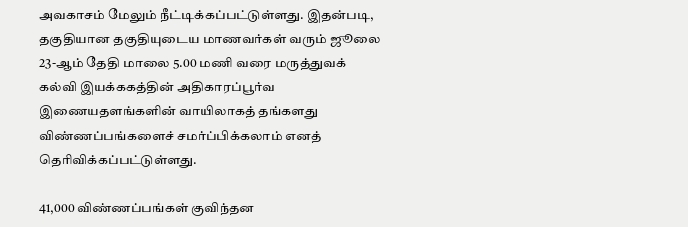அவகாசம் மேலும் நீட்டிக்கப்பட்டுள்ளது. இதன்படி, தகுதியான தகுதியுடைய மாணவர்கள் வரும் ஜூலை 23-ஆம் தேதி மாலை 5.00 மணி வரை மருத்துவக் கல்வி இயக்ககத்தின் அதிகாரப்பூர்வ இணையதளங்களின் வாயிலாகத் தங்களது விண்ணப்பங்களைச் சமர்ப்பிக்கலாம் எனத் தெரிவிக்கப்பட்டுள்ளது.

41,000 விண்ணப்பங்கள் குவிந்தன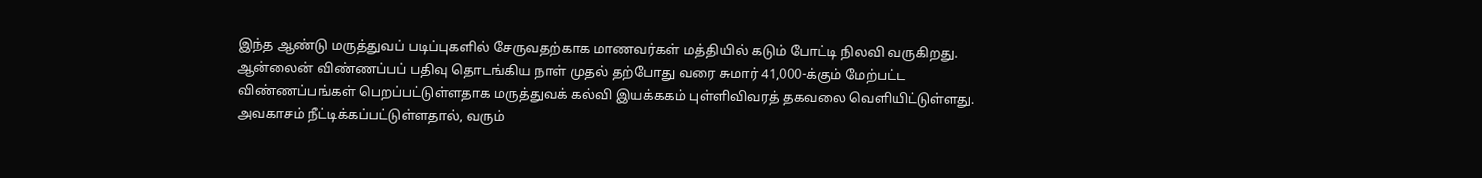இந்த ஆண்டு மருத்துவப் படிப்புகளில் சேருவதற்காக மாணவர்கள் மத்தியில் கடும் போட்டி நிலவி வருகிறது. ஆன்லைன் விண்ணப்பப் பதிவு தொடங்கிய நாள் முதல் தற்போது வரை சுமார் 41,000-க்கும் மேற்பட்ட விண்ணப்பங்கள் பெறப்பட்டுள்ளதாக மருத்துவக் கல்வி இயக்ககம் புள்ளிவிவரத் தகவலை வெளியிட்டுள்ளது. அவகாசம் நீட்டிக்கப்பட்டுள்ளதால், வரும்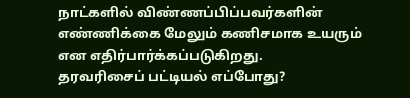நாட்களில் விண்ணப்பிப்பவர்களின் எண்ணிக்கை மேலும் கணிசமாக உயரும் என எதிர்பார்க்கப்படுகிறது.
தரவரிசைப் பட்டியல் எப்போது?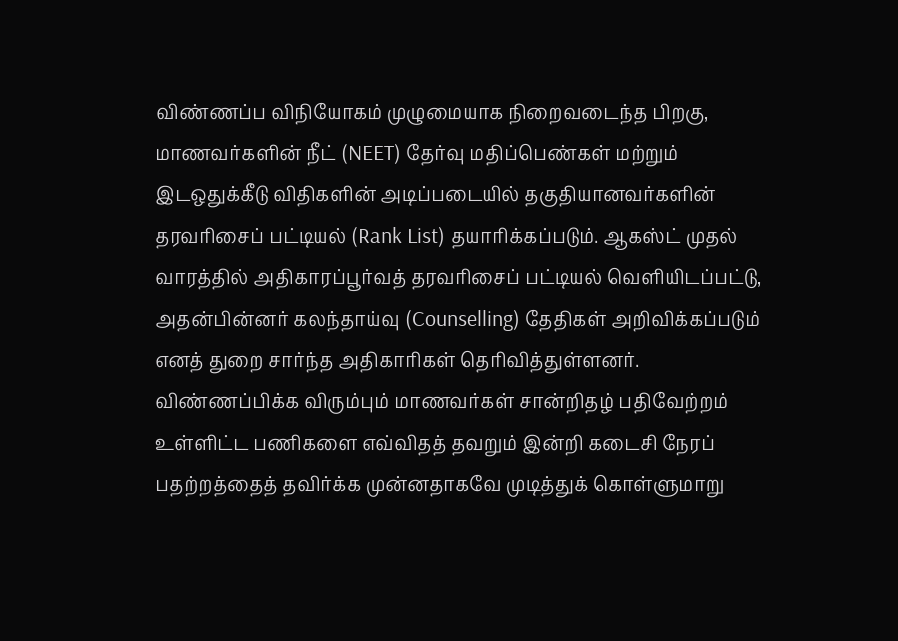விண்ணப்ப விநியோகம் முழுமையாக நிறைவடைந்த பிறகு, மாணவர்களின் நீட் (NEET) தேர்வு மதிப்பெண்கள் மற்றும் இடஒதுக்கீடு விதிகளின் அடிப்படையில் தகுதியானவர்களின் தரவரிசைப் பட்டியல் (Rank List) தயாரிக்கப்படும். ஆகஸ்ட் முதல் வாரத்தில் அதிகாரப்பூர்வத் தரவரிசைப் பட்டியல் வெளியிடப்பட்டு, அதன்பின்னர் கலந்தாய்வு (Counselling) தேதிகள் அறிவிக்கப்படும் எனத் துறை சார்ந்த அதிகாரிகள் தெரிவித்துள்ளனர். விண்ணப்பிக்க விரும்பும் மாணவர்கள் சான்றிதழ் பதிவேற்றம் உள்ளிட்ட பணிகளை எவ்விதத் தவறும் இன்றி கடைசி நேரப் பதற்றத்தைத் தவிர்க்க முன்னதாகவே முடித்துக் கொள்ளுமாறு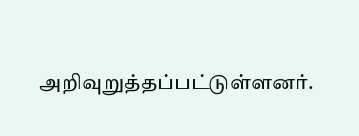அறிவுறுத்தப்பட்டுள்ளனர்.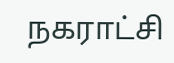நகராட்சி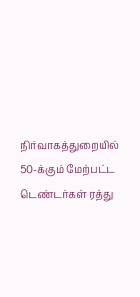நிர்வாகத்துறையில் 50-க்கும் மேற்பட்ட டெண்டர்கள் ரத்து